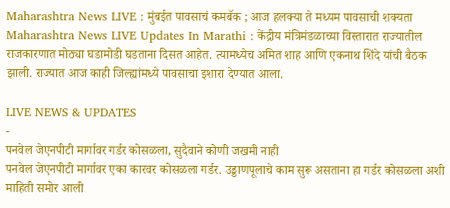Maharashtra News LIVE : मुंबईत पावसाचं कमबॅक ; आज हलक्या ते मध्यम पावसाची शक्यता
Maharashtra News LIVE Updates In Marathi : केंद्रीय मंत्रिमंडळाच्या विस्तारात राज्यातील राजकारणात मोठ्या घडामोडी घडताना दिसत आहेत. त्यामध्येच अमित शाह आणि एकनाथ शिंदे यांची बैठक झाली. राज्यात आज काही जिल्ह्यांमध्ये पावसाचा इशारा देण्यात आला.

LIVE NEWS & UPDATES
-
पनवेल जेएनपीटी मार्गावर गर्डर कोसळला, सुदैवाने कोणी जखमी नाही
पनवेल जेएनपीटी मार्गावर एका कारवर कोसळला गर्डर. उड्डाणपूलाचे काम सुरू असताना हा गर्डर कोसळला अशी माहिती समोर आली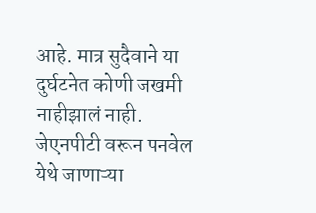आहे. मात्र सुदैवाने या दुर्घटनेत कोणी जखमी नाहीझालं नाही. जेएनपीटी वरून पनवेल येथे जाणाऱ्या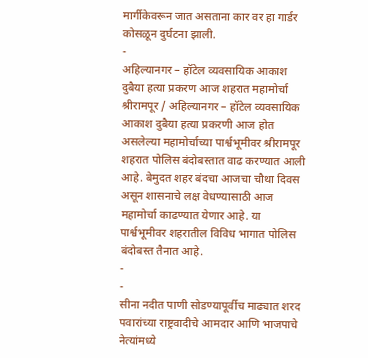मार्गीकेवरून जात असताना कार वर हा गार्डर कोसळून दुर्घटना झाली.
-
अहिल्यानगर – हॉटेल व्यवसायिक आकाश दुबैया हत्या प्रकरण आज शहरात महामोर्चा
श्रीरामपूर / अहिल्यानगर – हॉटेल व्यवसायिक आकाश दुबैया हत्या प्रकरणी आज होत असलेल्या महामोर्चाच्या पार्श्वभूमीवर श्रीरामपूर शहरात पोलिस बंदोबस्तात वाढ करण्यात आली आहे. बेमुदत शहर बंदचा आजचा चौथा दिवस असून शासनाचे लक्ष वेधण्यासाठी आज महामोर्चा काढण्यात येणार आहे. या पार्श्वभूमीवर शहरातील विविध भागात पोलिस बंदोबस्त तैनात आहे.
-
-
सीना नदीत पाणी सोडण्यापूर्वीच माढ्यात शरद पवारांच्या राष्ट्रवादीचे आमदार आणि भाजपाचे नेत्यांमध्ये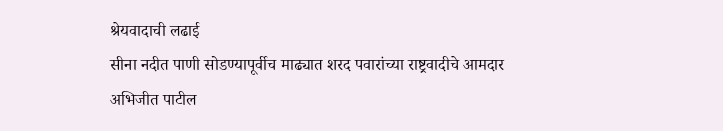श्रेयवादाची लढाई
सीना नदीत पाणी सोडण्यापूर्वीच माढ्यात शरद पवारांच्या राष्ट्रवादीचे आमदार अभिजीत पाटील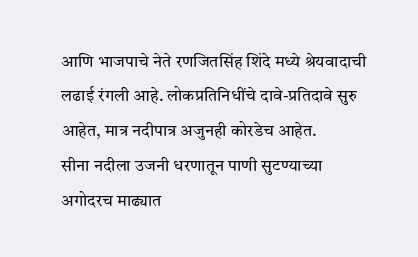आणि भाजपाचे नेते रणजितसिंह शिंदे मध्ये श्रेयवादाची लढाई रंगली आहे. लोकप्रतिनिधींचे दावे-प्रतिदावे सुरु आहेत, मात्र नदीपात्र अजुनही कोरडेच आहेत.
सीना नदीला उजनी धरणातून पाणी सुटण्याच्या अगोदरच माढ्यात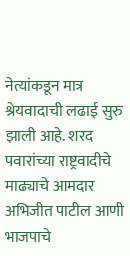नेत्यांकडून मात्र श्रेयवादाची लढाई सुरु झाली आहे. शरद पवारांच्या राष्ट्रवादीचे माढ्याचे आमदार अभिजीत पाटील आणी भाजपाचे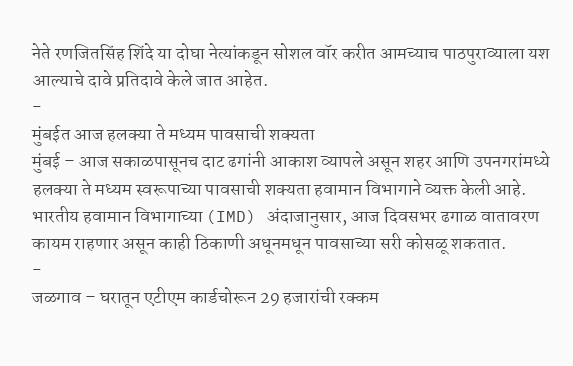नेते रणजितसिंह शिंदे या दोघा नेत्यांकडून सोशल वॉर करीत आमच्याच पाठपुराव्याला यश आल्याचे दावे प्रतिदावे केले जात आहेत.
-
मुंबईत आज हलक्या ते मध्यम पावसाची शक्यता
मुंबई – आज सकाळपासूनच दाट ढगांनी आकाश व्यापले असून शहर आणि उपनगरांमध्ये हलक्या ते मध्यम स्वरूपाच्या पावसाची शक्यता हवामान विभागाने व्यक्त केली आहे. भारतीय हवामान विभागाच्या (IMD) अंदाजानुसार, आज दिवसभर ढगाळ वातावरण कायम राहणार असून काही ठिकाणी अधूनमधून पावसाच्या सरी कोसळू शकतात.
-
जळगाव – घरातून एटीएम कार्डचोरून 29 हजारांची रक्कम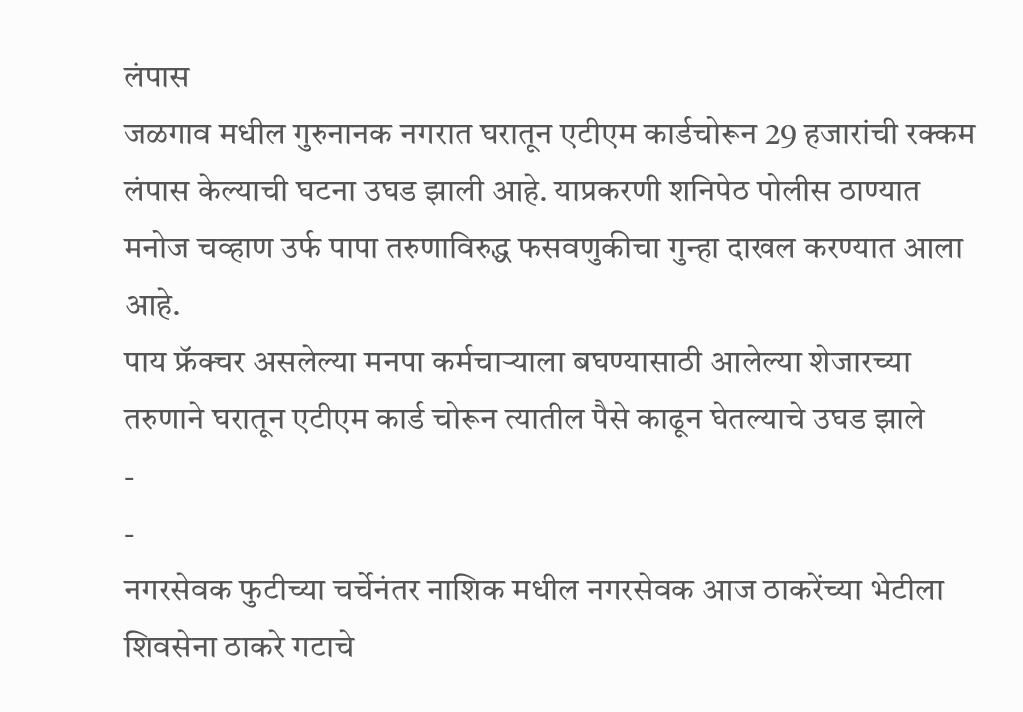लंपास
जळगाव मधील गुरुनानक नगरात घरातून एटीएम कार्डचोरून 29 हजारांची रक्कम लंपास केल्याची घटना उघड झाली आहे. याप्रकरणी शनिपेठ पोलीस ठाण्यात मनोज चव्हाण उर्फ पापा तरुणाविरुद्ध फसवणुकीचा गुन्हा दाखल करण्यात आला आहे.
पाय फ्रॅक्चर असलेल्या मनपा कर्मचाऱ्याला बघण्यासाठी आलेल्या शेजारच्या तरुणाने घरातून एटीएम कार्ड चोरून त्यातील पैसे काढून घेतल्याचे उघड झाले
-
-
नगरसेवक फुटीच्या चर्चेनंतर नाशिक मधील नगरसेवक आज ठाकरेंच्या भेटीला
शिवसेना ठाकरे गटाचे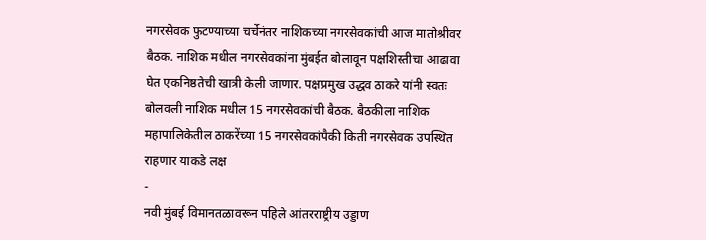नगरसेवक फुटण्याच्या चर्चेनंतर नाशिकच्या नगरसेवकांची आज मातोश्रीवर बैठक. नाशिक मधील नगरसेवकांना मुंबईत बोलावून पक्षशिस्तीचा आढावा घेत एकनिष्ठतेची खात्री केली जाणार. पक्षप्रमुख उद्धव ठाकरे यांनी स्वतः बोलवली नाशिक मधील 15 नगरसेवकांची बैठक. बैठकीला नाशिक महापालिकेतील ठाकरेंच्या 15 नगरसेवकांपैकी किती नगरसेवक उपस्थित राहणार याकडे लक्ष
-
नवी मुंबई विमानतळावरून पहिले आंतरराष्ट्रीय उड्डाण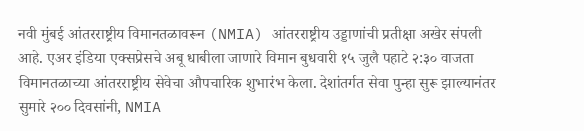नवी मुंबई आंतरराष्ट्रीय विमानतळावरून (NMIA) आंतरराष्ट्रीय उड्डाणांची प्रतीक्षा अखेर संपली आहे. एअर इंडिया एक्सप्रेसचे अबू धाबीला जाणारे विमान बुधवारी १५ जुलै पहाटे २:३० वाजता विमानतळाच्या आंतरराष्ट्रीय सेवेचा औपचारिक शुभारंभ केला. देशांतर्गत सेवा पुन्हा सुरू झाल्यानंतर सुमारे २०० दिवसांनी, NMIA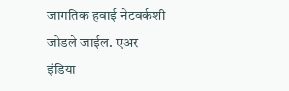जागतिक हवाई नेटवर्कशी जोडले जाईल. एअर इंडिया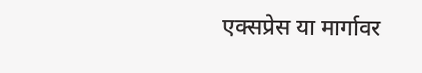एक्सप्रेस या मार्गावर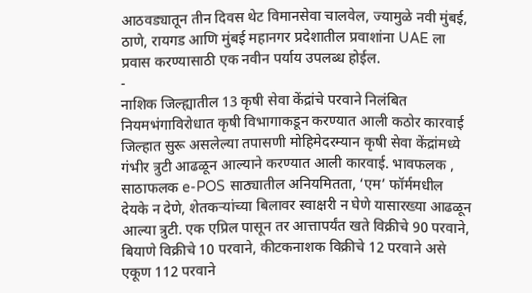आठवड्यातून तीन दिवस थेट विमानसेवा चालवेल, ज्यामुळे नवी मुंबई, ठाणे, रायगड आणि मुंबई महानगर प्रदेशातील प्रवाशांना UAE ला प्रवास करण्यासाठी एक नवीन पर्याय उपलब्ध होईल.
-
नाशिक जिल्ह्यातील 13 कृषी सेवा केंद्रांचे परवाने निलंबित
नियमभंगाविरोधात कृषी विभागाकडून करण्यात आली कठोर कारवाई जिल्हात सुरू असलेल्या तपासणी मोहिमेदरम्यान कृषी सेवा केंद्रांमध्ये गंभीर त्रुटी आढळून आल्याने करण्यात आली कारवाई. भावफलक , साठाफलक e-POS साठ्यातील अनियमितता, ‘एम’ फॉर्ममधील देयके न देणे, शेतकऱ्यांच्या बिलावर स्वाक्षरी न घेणे यासारख्या आढळून आल्या त्रुटी. एक एप्रिल पासून तर आत्तापर्यंत खते विक्रीचे 90 परवाने, बियाणे विक्रीचे 10 परवाने, कीटकनाशक विक्रीचे 12 परवाने असे एकूण 112 परवाने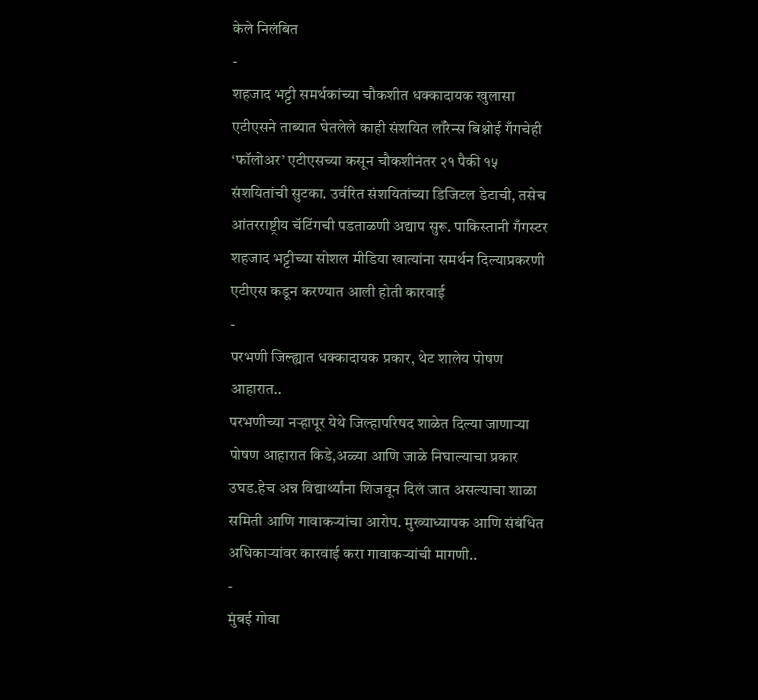केले निलंबित
-
शहजाद भट्टी समर्थकांच्या चौकशीत धक्कादायक खुलासा
एटीएसने ताब्यात घेतलेले काही संशयित लॉरेन्स बिश्नोई गँगचेही ‘फॉलोअर’ एटीएसच्या कसून चौकशीनंतर २१ पैकी १५ संशयितांची सुटका. उर्वरित संशयितांच्या डिजिटल डेटाची, तसेच आंतरराष्ट्रीय चॅटिंगची पडताळणी अद्याप सुरू. पाकिस्तानी गँगस्टर शहजाद भट्टीच्या सोशल मीडिया खात्यांना समर्थन दिल्याप्रकरणी एटीएस कडून करण्यात आली होती कारवाई
-
परभणी जिल्ह्यात धक्कादायक प्रकार, थेट शालेय पोषण आहारात..
परभणीच्या नऱ्हापूर येथे जिल्हापरिषद शाळेत दिल्या जाणाऱ्या पोषण आहारात किडे,अळ्या आणि जाळे निघाल्याचा प्रकार उघड.हेच अन्न विद्यार्थ्यांना शिजवून दिलं जात असल्याचा शाळा समिती आणि गावाकऱ्यांचा आरोप. मुख्याध्यापक आणि संबंधित अधिकाऱ्यांवर कारवाई करा गावाकऱ्यांची मागणी..
-
मुंबई गोवा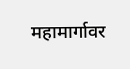महामार्गावर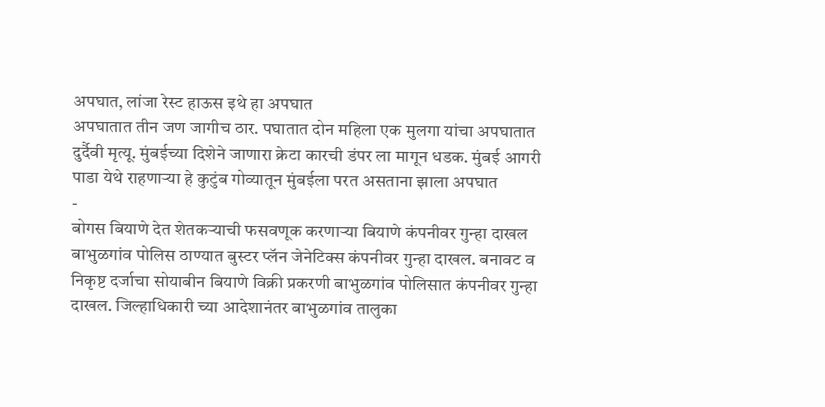अपघात, लांजा रेस्ट हाऊस इथे हा अपघात
अपघातात तीन जण जागीच ठार. पघातात दोन महिला एक मुलगा यांचा अपघातात दुर्दैवी मृत्यू. मुंबईच्या दिशेने जाणारा क्रेटा कारची डंपर ला मागून धडक. मुंबई आगरी पाडा येथे राहणाऱ्या हे कुटुंब गोव्यातून मुंबईला परत असताना झाला अपघात
-
बोगस बियाणे देत शेतकऱ्याची फसवणूक करणाऱ्या बियाणे कंपनीवर गुन्हा दाखल
बाभुळगांव पोलिस ठाण्यात बुस्टर प्लॅन जेनेटिक्स कंपनीवर गुन्हा दाखल. बनावट व निकृष्ट दर्जाचा सोयाबीन बियाणे विक्री प्रकरणी बाभुळगांव पोलिसात कंपनीवर गुन्हा दाखल. जिल्हाधिकारी च्या आदेशानंतर बाभुळगांव तालुका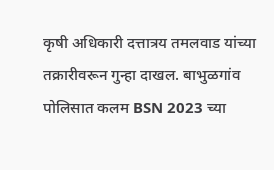कृषी अधिकारी दत्तात्रय तमलवाड यांच्या तक्रारीवरून गुन्हा दाखल. बाभुळगांव पोलिसात कलम BSN 2023 च्या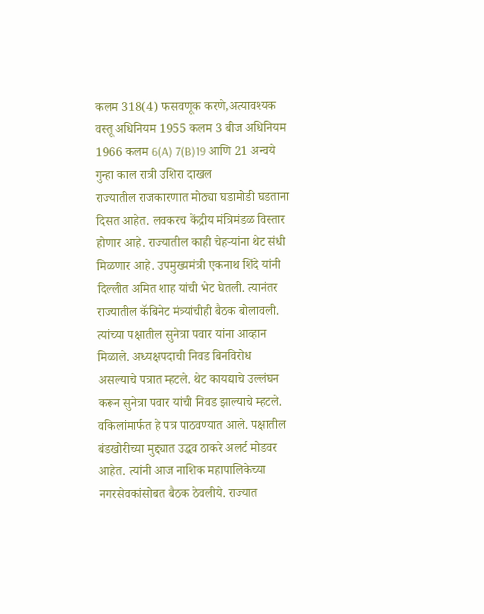कलम 318(4) फसवणूक करणे,अत्यावश्यक वस्तू अधिनियम 1955 कलम 3 बीज अधिनियम 1966 कलम 6(A) 7(B)19 आणि 21 अन्वये गुन्हा काल रात्री उशिरा दाखल
राज्यातील राजकारणात मोठ्या घडामोडी घडताना दिसत आहेत. लवकरच केंद्रीय मंत्रिमंडळ विस्तार होणार आहे. राज्यातील काही चेहऱ्यांना थेट संधी मिळणार आहे. उपमुख्यमंत्री एकनाथ शिंदे यांनी दिल्लीत अमित शाह यांची भेट घेतली. त्यानंतर राज्यातील कॅबिनेट मंत्र्यांचीही बैठक बोलावली. त्यांच्या पक्षातील सुनेत्रा पवार यांना आव्हान मिळाले. अध्यक्षपदाची निवड बिनविरोध असल्याचे पत्रात म्हटले. थेट कायद्याचे उल्लंघन करून सुनेत्रा पवार यांची निवड झाल्याचे म्हटले. वकिलांमार्फत हे पत्र पाठवण्यात आले. पक्षातील बंडखोरीच्या मुद्द्यात उद्धव ठाकरे अलर्ट मोडवर आहेत. त्यांनी आज नाशिक महापालिकेच्या नगरसेवकांसोबत बैठक ठेवलीये. राज्यात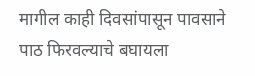मागील काही दिवसांपासून पावसाने पाठ फिरवल्याचे बघायला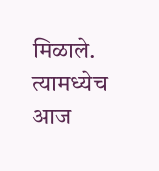मिळाले. त्यामध्येच आज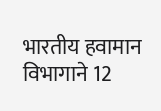भारतीय हवामान विभागाने 12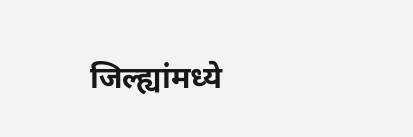जिल्ह्यांमध्ये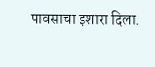पावसाचा इशारा दिला.